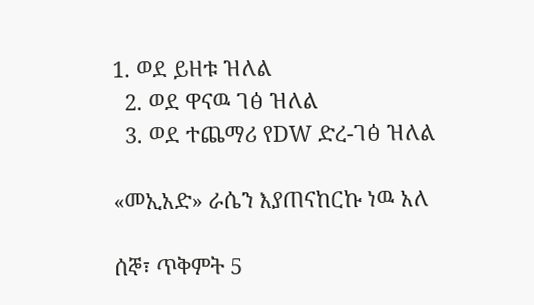1. ወደ ይዘቱ ዝለል
  2. ወደ ዋናዉ ገፅ ዝለል
  3. ወደ ተጨማሪ የDW ድረ-ገፅ ዝለል

«መኢአድ» ራሴን እያጠናከርኩ ነዉ አለ

ሰኞ፣ ጥቅምት 5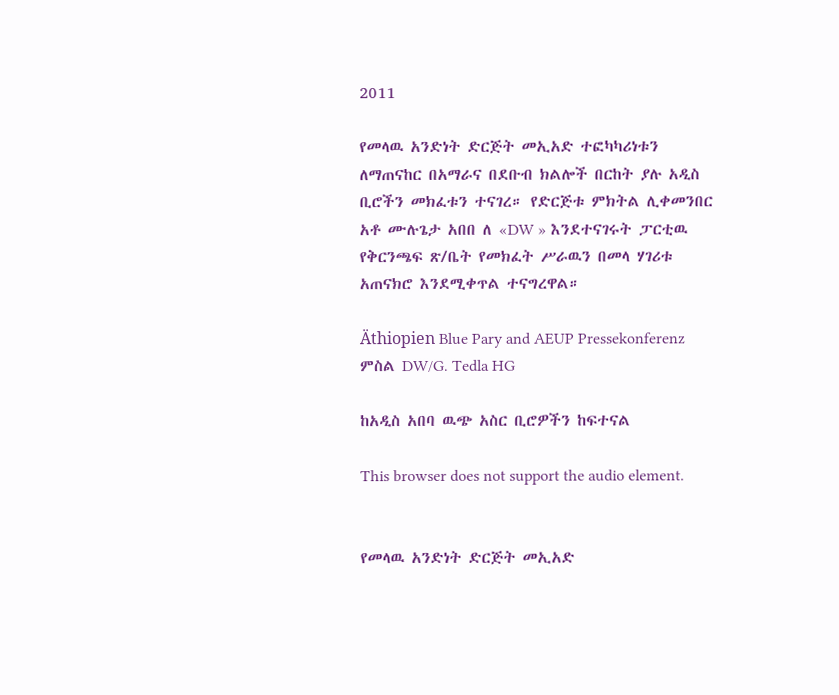2011

የመላዉ አንድነት ድርጅት መኢአድ ተፎካካሪነቱን ለማጠናከር በአማራና በደቡብ ክልሎች በርከት ያሉ አዲስ ቢሮችን መክፈቱን ተናገረ። የድርጅቱ ምክትል ሊቀመንበር አቶ ሙሉጌታ አበበ ለ «DW » እንደተናገሩት ፓርቲዉ የቅርንጫፍ ጽ/ቤት የመክፈት ሥራዉን በመላ ሃገሪቱ አጠናክሮ እንደሚቀጥል ተናግረዋል።

Äthiopien Blue Pary and AEUP Pressekonferenz
ምስል DW/G. Tedla HG

ከአዲስ አበባ ዉጭ አስር ቢሮዎችን ከፍተናል

This browser does not support the audio element.


የመላዉ አንድነት ድርጅት መኢአድ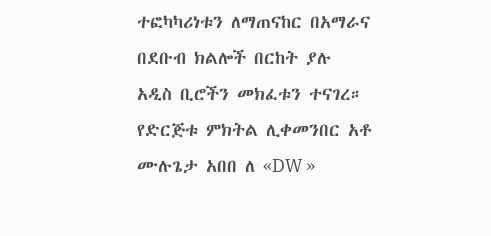ተፎካካሪነቱን ለማጠናከር በአማራና በደቡብ ክልሎች በርከት ያሉ አዲስ ቢሮችን መክፈቱን ተናገረ። የድርጅቱ ምክትል ሊቀመንበር አቶ ሙሉጌታ አበበ ለ «DW »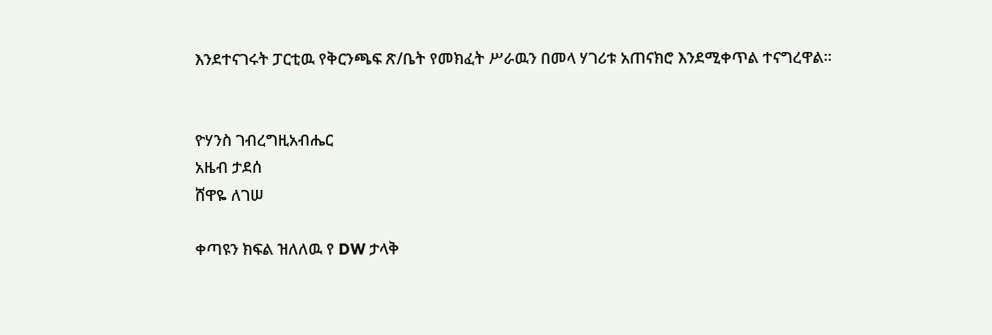እንደተናገሩት ፓርቲዉ የቅርንጫፍ ጽ/ቤት የመክፈት ሥራዉን በመላ ሃገሪቱ አጠናክሮ እንደሚቀጥል ተናግረዋል።


ዮሃንስ ገብረግዚአብሔር
አዜብ ታደሰ
ሸዋዬ ለገሠ

ቀጣዩን ክፍል ዝለለዉ የ DW ታላቅ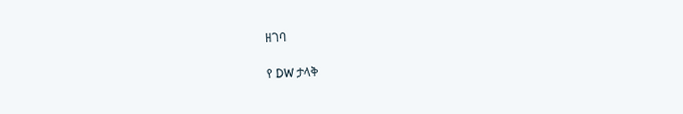ዘገባ

የ DW ታላቅ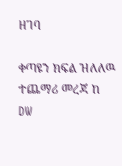ዘገባ

ቀጣዩን ክፍል ዝለለዉ ተጨማሪ መረጃ ከ DW